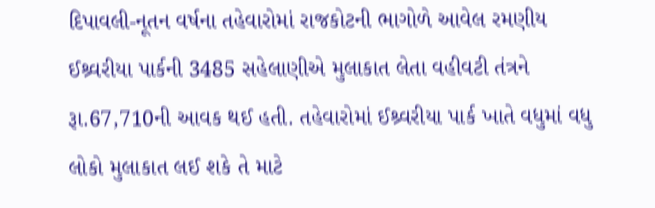દિપાવલી-નૂતન વર્ષના તહેવારોમાં રાજકોટની ભાગોળે આવેલ રમણીય ઈશ્ર્વરીયા પાર્કની 3485 સહેલાણીએ મુલાકાત લેતા વહીવટી તંત્રને રૂા.67,710ની આવક થઈ હતી. તહેવારોમાં ઈશ્ર્વરીયા પાર્ક ખાતે વધુમાં વધુ લોકો મુલાકાત લઈ શકે તે માટે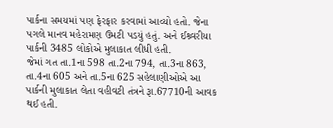પાર્કના સમયમાં પણ ફેરફાર કરવામાં આવ્યો હતો. જેના પગલે માનવ મહેરામણ ઉમટી પડયું હતું. અને ઈશ્ર્વરીયા પાર્કની 3485 લોકોએ મુલાકાત લીધી હતી.
જેમાં ગત તા.1ના 598 તા.2ના 794, તા.3ના 863, તા.4ના 605 અને તા.5ના 625 સહેલાણીઓએ આ પાર્કની મુલાકાત લેતા વહીવટી તંત્રને રૂા.67710ની આવક થઈ હતી.